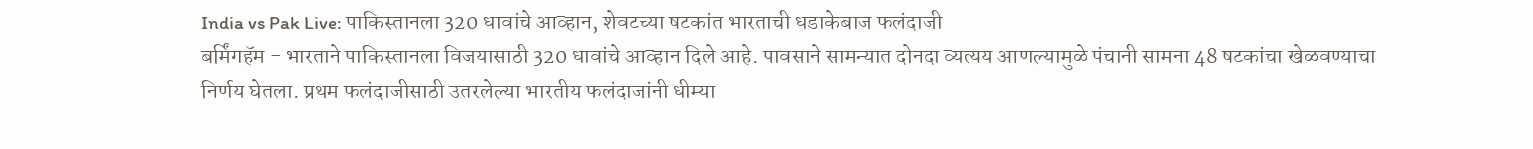India vs Pak Live: पाकिस्तानला 320 धावांचे आव्हान, शेवटच्या षटकांत भारताची धडाकेबाज फलंदाजी
बर्मिंगहॅम - भारताने पाकिस्तानला विजयासाठी 320 धावांचे आव्हान दिले आहे. पावसाने सामन्यात दोनदा व्यत्यय आणल्यामुळे पंचानी सामना 48 षटकांचा खेळवण्याचा निर्णय घेतला. प्रथम फलंदाजीसाठी उतरलेल्या भारतीय फलंदाजांनी धीम्या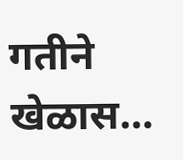गतीने खेळास…